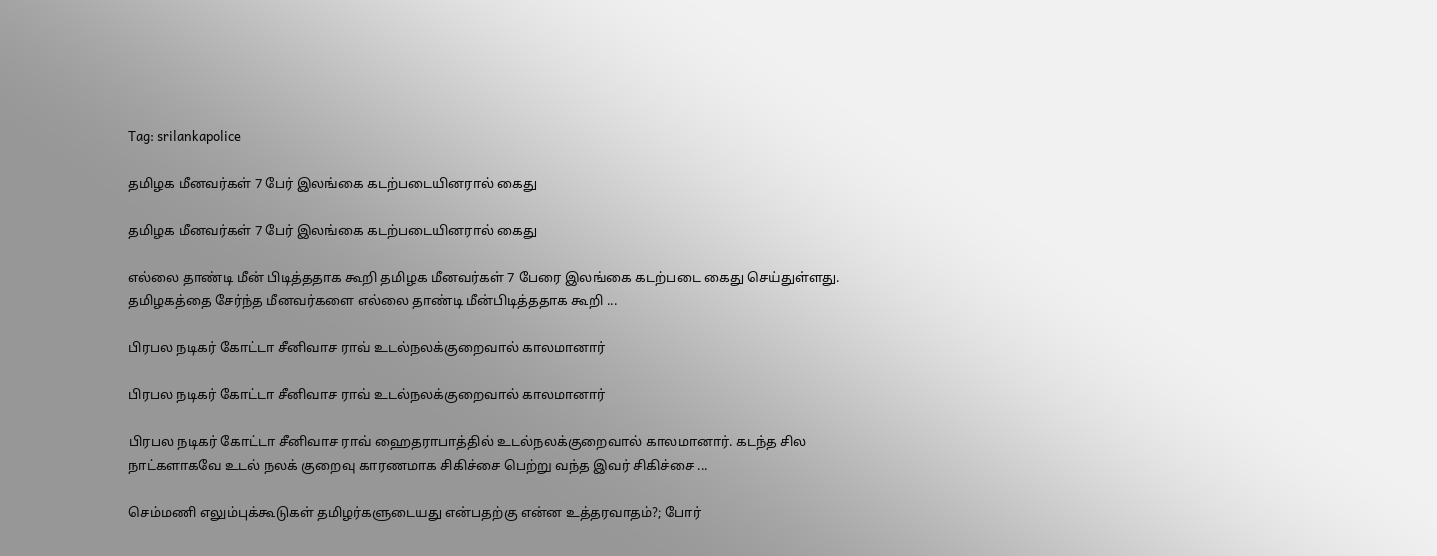Tag: srilankapolice

தமிழக மீனவர்கள் 7 பேர் இலங்கை கடற்படையினரால் கைது

தமிழக மீனவர்கள் 7 பேர் இலங்கை கடற்படையினரால் கைது

எல்லை தாண்டி மீன் பிடித்ததாக கூறி தமிழக மீனவர்கள் 7 பேரை இலங்கை கடற்படை கைது செய்துள்ளது. தமிழகத்தை சேர்ந்த மீனவர்களை எல்லை தாண்டி மீன்பிடித்ததாக கூறி ...

பிரபல நடிகர் கோட்டா சீனிவாச ராவ் உடல்நலக்குறைவால் காலமானார்

பிரபல நடிகர் கோட்டா சீனிவாச ராவ் உடல்நலக்குறைவால் காலமானார்

பிரபல நடிகர் கோட்டா சீனிவாச ராவ் ஹைதராபாத்தில் உடல்நலக்குறைவால் காலமானார். கடந்த சில நாட்களாகவே உடல் நலக் குறைவு காரணமாக சிகிச்சை பெற்று வந்த இவர் சிகிச்சை ...

செம்மணி எலும்புக்கூடுகள் தமிழர்களுடையது என்பதற்கு என்ன உத்தரவாதம்?; போர்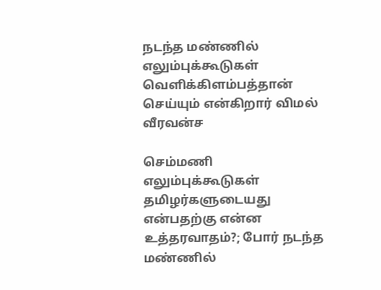நடந்த மண்ணில் எலும்புக்கூடுகள் வெளிக்கிளம்பத்தான் செய்யும் என்கிறார் விமல் வீரவன்ச

செம்மணி எலும்புக்கூடுகள் தமிழர்களுடையது என்பதற்கு என்ன உத்தரவாதம்?; போர் நடந்த மண்ணில்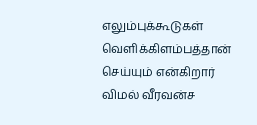எலும்புக்கூடுகள் வெளிக்கிளம்பத்தான் செய்யும் என்கிறார் விமல் வீரவன்ச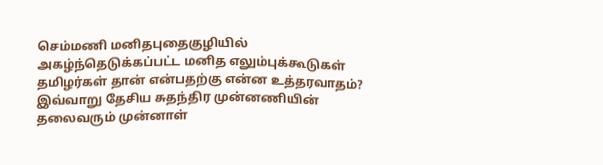செம்மணி மனிதபுதைகுழியில் அகழ்ந்தெடுக்கப்பட்ட மனித எலும்புக்கூடுகள் தமிழர்கள் தான் என்பதற்கு என்ன உத்தரவாதம்? இவ்வாறு தேசிய சுதந்திர முன்னணியின் தலைவரும் முன்னாள்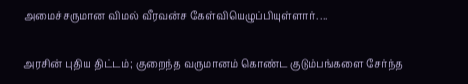அமைச்சருமான விமல் வீரவன்ச கேள்வியெழுப்பியுள்ளார். ...

அரசின் புதிய திட்டம்; குறைந்த வருமானம் கொண்ட குடும்பங்களை சேர்ந்த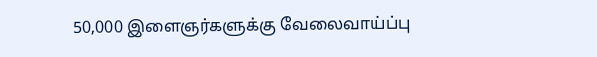50,000 இளைஞர்களுக்கு வேலைவாய்ப்பு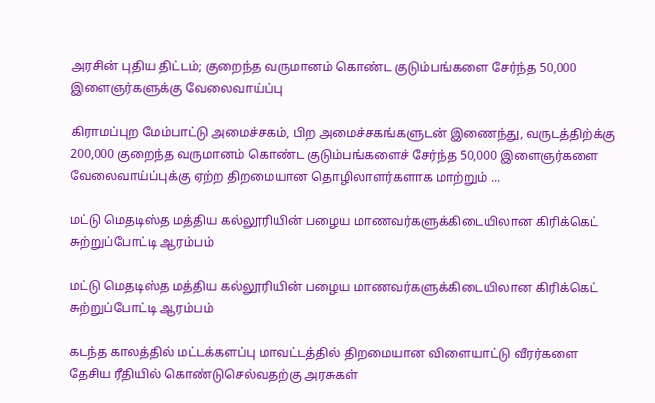அரசின் புதிய திட்டம்; குறைந்த வருமானம் கொண்ட குடும்பங்களை சேர்ந்த 50,000 இளைஞர்களுக்கு வேலைவாய்ப்பு

கிராமப்புற மேம்பாட்டு அமைச்சகம், பிற அமைச்சகங்களுடன் இணைந்து, வருடத்திற்க்கு 200,000 குறைந்த வருமானம் கொண்ட குடும்பங்களைச் சேர்ந்த 50,000 இளைஞர்களை வேலைவாய்ப்புக்கு ஏற்ற திறமையான தொழிலாளர்களாக மாற்றும் ...

மட்டு மெதடிஸ்த மத்திய கல்லூரியின் பழைய மாணவர்களுக்கிடையிலான கிரிக்கெட் சுற்றுப்போட்டி ஆரம்பம்

மட்டு மெதடிஸ்த மத்திய கல்லூரியின் பழைய மாணவர்களுக்கிடையிலான கிரிக்கெட் சுற்றுப்போட்டி ஆரம்பம்

கடந்த காலத்தில் மட்டக்களப்பு மாவட்டத்தில் திறமையான விளையாட்டு வீரர்களை தேசிய ரீதியில் கொண்டுசெல்வதற்கு அரசுகள்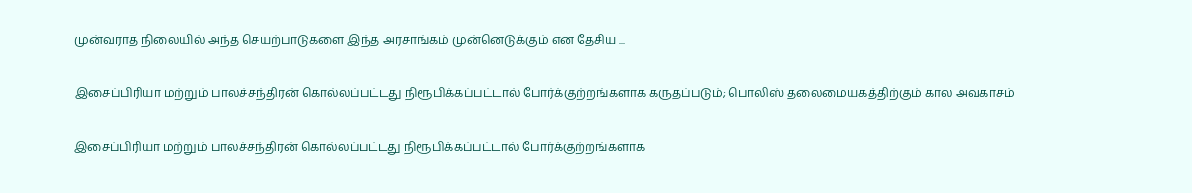முன்வராத நிலையில் அந்த செயற்பாடுகளை இந்த அரசாங்கம் முன்னெடுக்கும் என தேசிய ...

இசைப்பிரியா மற்றும் பாலச்சந்திரன் கொல்லப்பட்டது நிரூபிக்கப்பட்டால் போர்க்குற்றங்களாக கருதப்படும்; பொலிஸ் தலைமையகத்திற்கும் கால அவகாசம்

இசைப்பிரியா மற்றும் பாலச்சந்திரன் கொல்லப்பட்டது நிரூபிக்கப்பட்டால் போர்க்குற்றங்களாக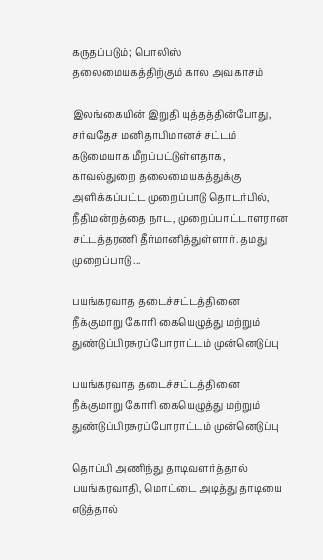கருதப்படும்; பொலிஸ் தலைமையகத்திற்கும் கால அவகாசம்

இலங்கையின் இறுதி யுத்தத்தின்போது, சர்வதேச மனிதாபிமானச் சட்டம் கடுமையாக மீறப்பட்டுள்ளதாக, காவல்துறை தலைமையகத்துக்கு அளிக்கப்பட்ட முறைப்பாடு தொடர்பில், நீதிமன்றத்தை நாட, முறைப்பாட்டாளரான சட்டத்தரணி தீர்மானித்துள்ளார். தமது முறைப்பாடு ...

பயங்கரவாத தடைச்சட்டத்தினை நீக்குமாறு கோரி கையெழுத்து மற்றும் துண்டுப்பிரசுரப்போராட்டம் முன்னெடுப்பு

பயங்கரவாத தடைச்சட்டத்தினை நீக்குமாறு கோரி கையெழுத்து மற்றும் துண்டுப்பிரசுரப்போராட்டம் முன்னெடுப்பு

தொப்பி அணிந்து தாடிவளர்த்தால் பயங்கரவாதி, மொட்டை அடித்து தாடியை எடுத்தால்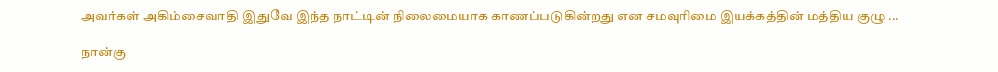அவர்கள் அகிம்சைவாதி இதுவே இந்த நாட்டின் நிலைமையாக காணப்படுகின்றது என சமவுரிமை இயக்கத்தின் மத்திய குழு ...

நான்கு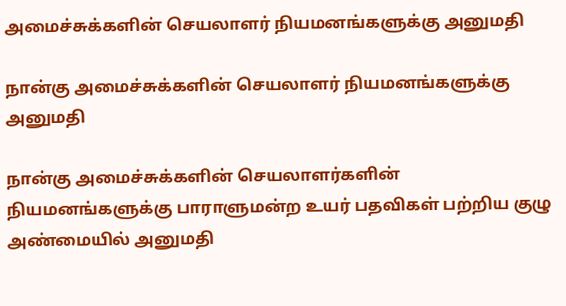அமைச்சுக்களின் செயலாளர் நியமனங்களுக்கு அனுமதி

நான்கு அமைச்சுக்களின் செயலாளர் நியமனங்களுக்கு அனுமதி

நான்கு அமைச்சுக்களின் செயலாளர்களின் நியமனங்களுக்கு பாராளுமன்ற உயர் பதவிகள் பற்றிய குழு அண்மையில் அனுமதி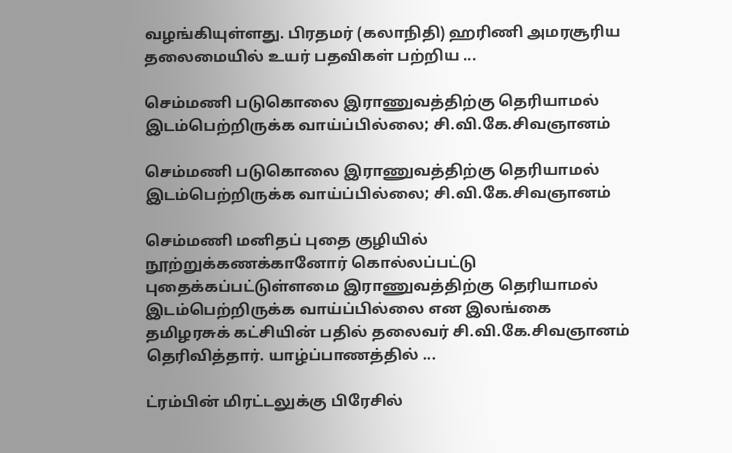வழங்கியுள்ளது. பிரதமர் (கலாநிதி) ஹரிணி அமரசூரிய தலைமையில் உயர் பதவிகள் பற்றிய ...

செம்மணி படுகொலை இராணுவத்திற்கு தெரியாமல் இடம்பெற்றிருக்க வாய்ப்பில்லை; சி.வி.கே.சிவஞானம்

செம்மணி படுகொலை இராணுவத்திற்கு தெரியாமல் இடம்பெற்றிருக்க வாய்ப்பில்லை; சி.வி.கே.சிவஞானம்

செம்மணி மனிதப் புதை குழியில் நூற்றுக்கணக்கானோர் கொல்லப்பட்டு புதைக்கப்பட்டுள்ளமை இராணுவத்திற்கு தெரியாமல் இடம்பெற்றிருக்க வாய்ப்பில்லை என இலங்கை தமிழரசுக் கட்சியின் பதில் தலைவர் சி.வி.கே.சிவஞானம் தெரிவித்தார். யாழ்ப்பாணத்தில் ...

ட்ரம்பின் மிரட்டலுக்கு பிரேசில்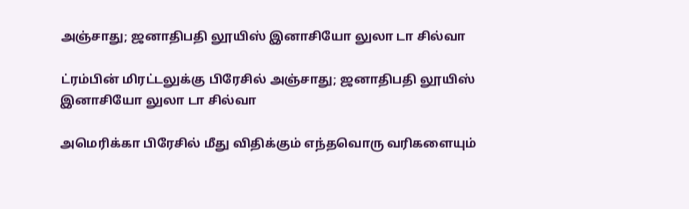அஞ்சாது; ஜனாதிபதி லூயிஸ் இனாசியோ லுலா டா சில்வா

ட்ரம்பின் மிரட்டலுக்கு பிரேசில் அஞ்சாது; ஜனாதிபதி லூயிஸ் இனாசியோ லுலா டா சில்வா

அமெரிக்கா பிரேசில் மீது விதிக்கும் எந்தவொரு வரிகளையும்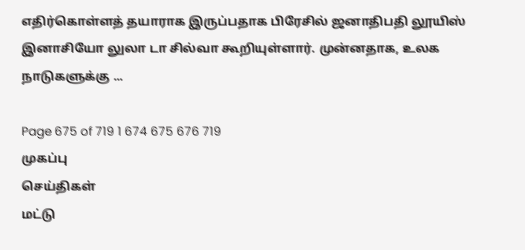எதிர்கொள்ளத் தயாராக இருப்பதாக பிரேசில் ஜனாதிபதி லூயிஸ் இனாசியோ லுலா டா சில்வா கூறியுள்ளார். முன்னதாக, உலக நாடுகளுக்கு ...

Page 675 of 719 1 674 675 676 719
முகப்பு
செய்திகள்
மட்டு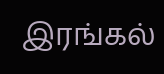இரங்கல்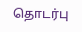தொடர்பு